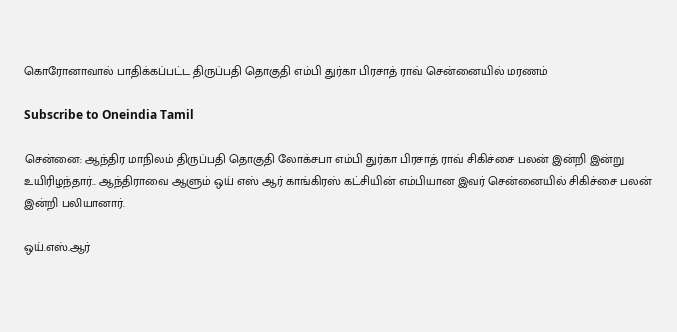கொரோனாவால் பாதிக்கப்பட்ட திருப்பதி தொகுதி எம்பி துர்கா பிரசாத் ராவ் சென்னையில் மரணம்

Subscribe to Oneindia Tamil

சென்னை: ஆந்திர மாநிலம் திருப்பதி தொகுதி லோக்சபா எம்பி துர்கா பிரசாத் ராவ் சிகிச்சை பலன் இன்றி இன்று உயிரிழந்தார்.. ஆந்திராவை ஆளும் ஒய் எஸ் ஆர் காங்கிரஸ் கட்சியின் எம்பியான இவர் சென்னையில் சிகிச்சை பலன் இன்றி பலியானார்.

ஒய்.எஸ்.ஆர்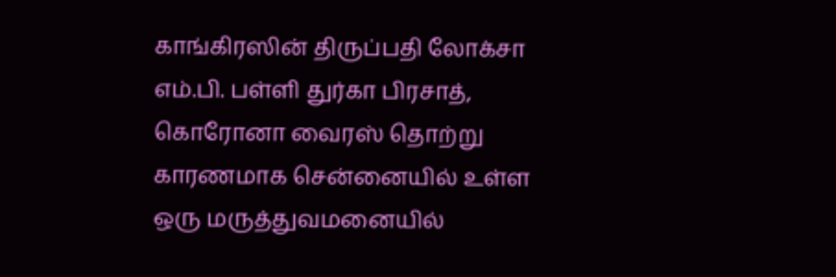காங்கிரஸின் திருப்பதி லோக்சா எம்.பி. பள்ளி துர்கா பிரசாத், கொரோனா வைரஸ் தொற்று காரணமாக சென்னையில் உள்ள ஒரு மருத்துவமனையில்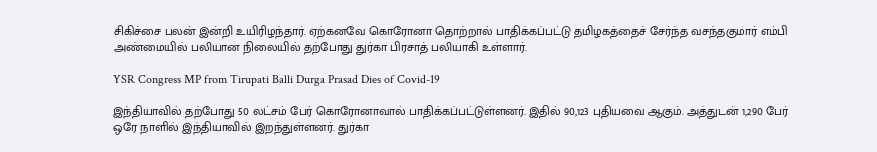சிகிச்சை பலன் இன்றி உயிரிழந்தார். ஏற்கனவே கொரோனா தொற்றால் பாதிக்கப்பட்டு தமிழகத்தைச் சேர்ந்த வசந்தகுமார் எம்பி அண்மையில் பலியான நிலையில் தற்போது துர்கா பிரசாத் பலியாகி உள்ளார்.

YSR Congress MP from Tirupati Balli Durga Prasad Dies of Covid-19

இந்தியாவில் தற்போது 50 லட்சம் பேர் கொரோனாவால் பாதிக்கப்பட்டுள்ளனர். இதில் 90,123 புதியவை ஆகும். அத்துடன் 1,290 பேர் ஒரே நாளில் இந்தியாவில் இறந்துள்ளனர். துர்கா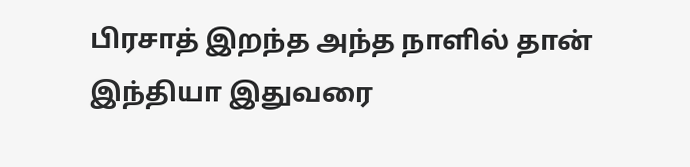பிரசாத் இறந்த அந்த நாளில் தான் இந்தியா இதுவரை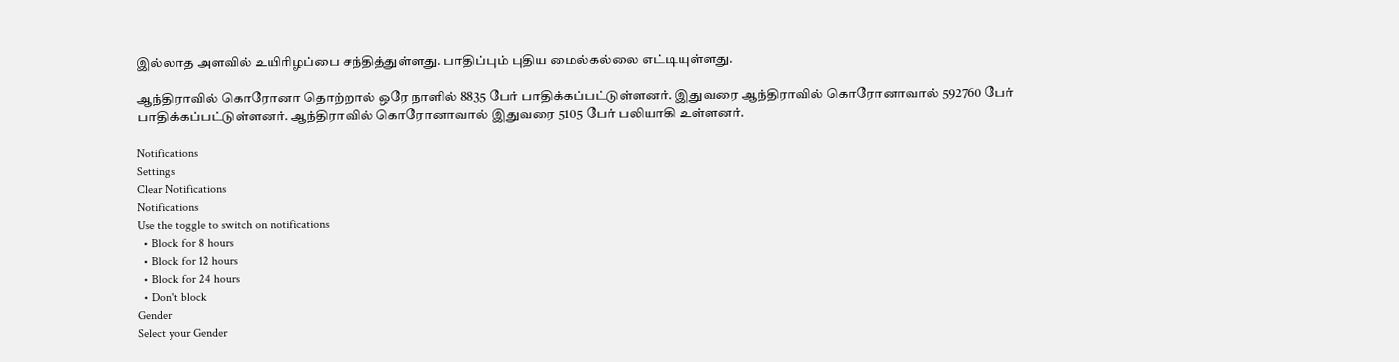இல்லாத அளவில் உயிரிழப்பை சந்தித்துள்ளது. பாதிப்பும் புதிய மைல்கல்லை எட்டியுள்ளது.

ஆந்திராவில் கொரோனா தொற்றால் ஒரே நாளில் 8835 பேர் பாதிக்கப்பட்டுள்ளனர். இதுவரை ஆந்திராவில் கொரோனாவால் 592760 பேர் பாதிக்கப்பட்டுள்ளனர். ஆந்திராவில் கொரோனாவால் இதுவரை 5105 பேர் பலியாகி உள்ளனர்.

Notifications
Settings
Clear Notifications
Notifications
Use the toggle to switch on notifications
  • Block for 8 hours
  • Block for 12 hours
  • Block for 24 hours
  • Don't block
Gender
Select your Gender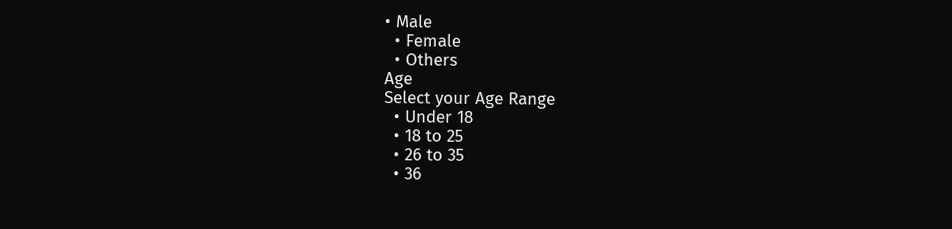• Male
  • Female
  • Others
Age
Select your Age Range
  • Under 18
  • 18 to 25
  • 26 to 35
  • 36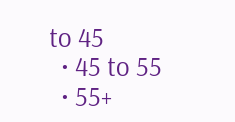to 45
  • 45 to 55
  • 55+